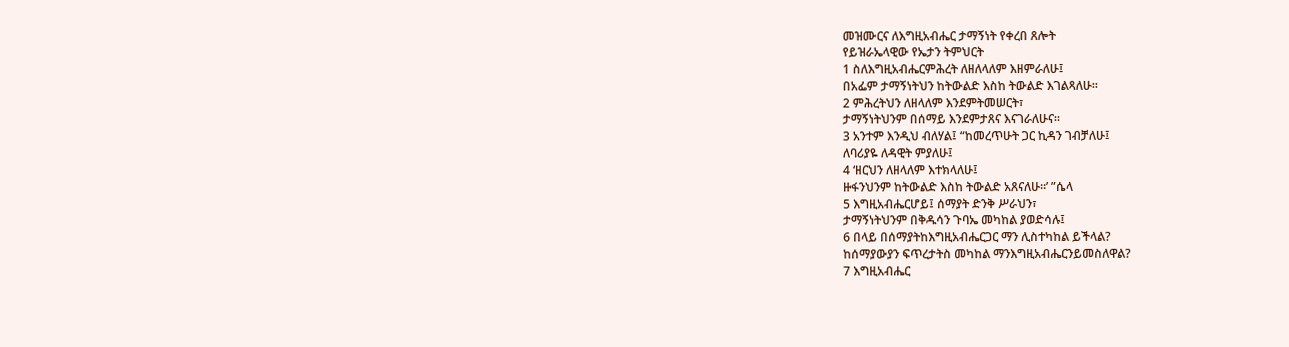መዝሙርና ለእግዚአብሔር ታማኝነት የቀረበ ጸሎት
የይዝራኤላዊው የኤታን ትምህርት
1 ስለእግዚአብሔርምሕረት ለዘለላለም እዘምራለሁ፤
በአፌም ታማኝነትህን ከትውልድ እስከ ትውልድ እገልጻለሁ።
2 ምሕረትህን ለዘላለም እንደምትመሠርት፣
ታማኝነትህንም በሰማይ እንደምታጸና እናገራለሁና።
3 አንተም እንዲህ ብለሃል፤ “ከመረጥሁት ጋር ኪዳን ገብቻለሁ፤
ለባሪያዬ ለዳዊት ምያለሁ፤
4 ‘ዘርህን ለዘላለም እተክላለሁ፤
ዙፋንህንም ከትውልድ እስከ ትውልድ አጸናለሁ።’ ”ሴላ
5 እግዚአብሔርሆይ፤ ሰማያት ድንቅ ሥራህን፣
ታማኝነትህንም በቅዱሳን ጉባኤ መካከል ያወድሳሉ፤
6 በላይ በሰማያትከእግዚአብሔርጋር ማን ሊስተካከል ይችላል?
ከሰማያውያን ፍጥረታትስ መካከል ማንእግዚአብሔርንይመስለዋል?
7 እግዚአብሔር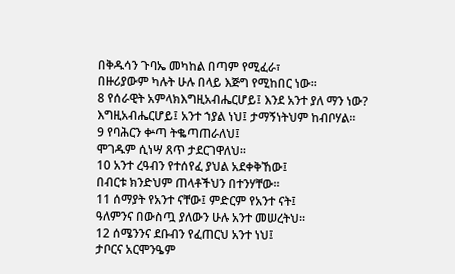በቅዱሳን ጉባኤ መካከል በጣም የሚፈራ፣
በዙሪያውም ካሉት ሁሉ በላይ እጅግ የሚከበር ነው።
8 የሰራዊት አምላክእግዚአብሔርሆይ፤ እንደ አንተ ያለ ማን ነው?
እግዚአብሔርሆይ፤ አንተ ኀያል ነህ፤ ታማኝነትህም ከብቦሃል።
9 የባሕርን ቍጣ ትቈጣጠራለህ፤
ሞገዱም ሲነሣ ጸጥ ታደርገዋለህ።
10 አንተ ረዓብን የተሰየፈ ያህል አደቀቅኸው፤
በብርቱ ክንድህም ጠላቶችህን በተንሃቸው።
11 ሰማያት የአንተ ናቸው፤ ምድርም የአንተ ናት፤
ዓለምንና በውስጧ ያለውን ሁሉ አንተ መሠረትህ።
12 ሰሜንንና ደቡብን የፈጠርህ አንተ ነህ፤
ታቦርና አርሞንዔም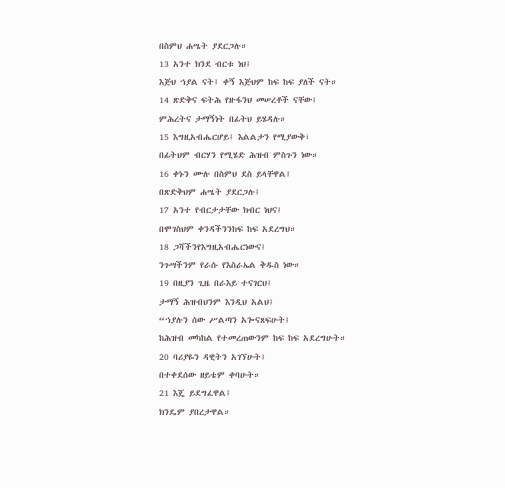በስምህ ሐሤት ያደርጋሉ።
13 አንተ ክንደ ብርቱ ነህ፤
እጅህ ኀያል ናት፤ ቀኝ እጅህም ከፍ ከፍ ያለች ናት።
14 ጽድቅና ፍትሕ የዙፋንህ መሠረቶች ናቸው፤
ምሕረትና ታማኝነት በፊትህ ይሄዳሉ።
15 እግዚአብሔርሆይ፤ እልልታን የሚያውቅ፣
በፊትህም ብርሃን የሚሄድ ሕዝብ ምስጉን ነው።
16 ቀኑን ሙሉ በስምህ ደስ ይላቸዋል፤
በጽድቅህም ሐሤት ያደርጋሉ፤
17 አንተ የብርታታቸው ክብር ነህና፤
በሞገስህም ቀንዳችንንከፍ ከፍ አደረግህ።
18 ጋሻችንየእግዚአብሔርነውና፤
ንጉሣችንም የራሱ የእስራኤል ቅዱስ ነው።
19 በዚያን ጊዜ በራእይ ተናገርህ፤
ታማኝ ሕዝብህንም እንዲህ አልህ፤
“ኀያሉን ሰው ሥልጣን አጐናጸፍሁት፤
ከሕዝብ መካከል የተመረጠውንም ከፍ ከፍ አደረግሁት።
20 ባሪያዬን ዳዊትን አገኘሁት፤
በተቀደሰው ዘይቴም ቀባሁት።
21 እጄ ይደግፈዋል፤
ክንዴም ያበረታዋል።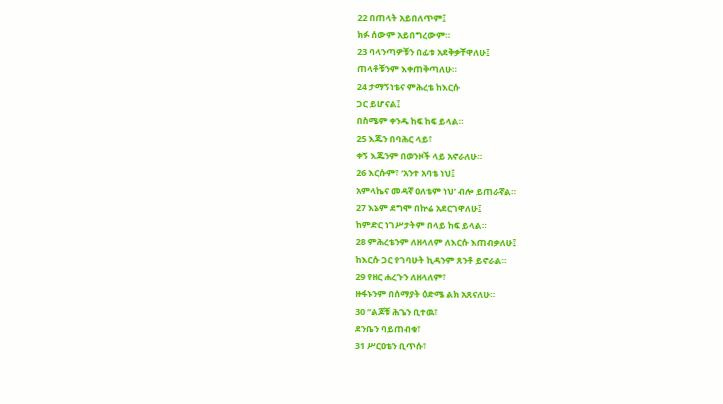22 በጠላት አይበለጥም፤
ክፉ ሰውም አይበግረውም።
23 ባላንጣዎቹን በፊቱ አደቅቃቸዋለሁ፤
ጠላቶቹንም እቀጠቅጣለሁ።
24 ታማኝነቴና ምሕረቴ ከእርሱ
ጋር ይሆናል፤
በስሜም ቀንዱ ከፍ ከፍ ይላል።
25 እጁን በባሕር ላይ፣
ቀኝ እጁንም በወንዞች ላይ አኖራለሁ።
26 እርሱም፣ ‘አንተ አባቴ ነህ፤
አምላኬና መዳኛ ዐለቴም ነህ’ ብሎ ይጠራኛል።
27 እኔም ደግሞ በኵሬ አደርገዋለሁ፤
ከምድር ነገሥታትም በላይ ከፍ ይላል።
28 ምሕረቴንም ለዘላለም ለእርሱ እጠብቃለሁ፤
ከእርሱ ጋር የገባሁት ኪዳንም ጸንቶ ይኖራል።
29 የዘር ሐረጉን ለዘላለም፣
ዙፋኑንም በሰማያት ዕድሜ ልክ አጸናለሁ።
30 “ልጆቹ ሕጌን ቢተዉ፣
ደንቤን ባይጠብቁ፣
31 ሥርዐቴን ቢጥሱ፣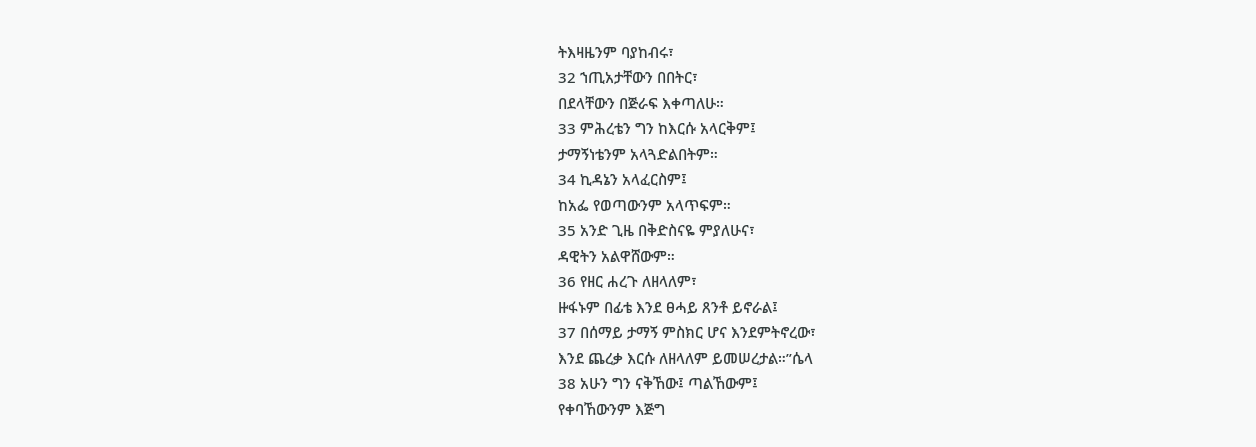ትእዛዜንም ባያከብሩ፣
32 ኀጢአታቸውን በበትር፣
በደላቸውን በጅራፍ እቀጣለሁ።
33 ምሕረቴን ግን ከእርሱ አላርቅም፤
ታማኝነቴንም አላጓድልበትም።
34 ኪዳኔን አላፈርስም፤
ከአፌ የወጣውንም አላጥፍም።
35 አንድ ጊዜ በቅድስናዬ ምያለሁና፣
ዳዊትን አልዋሸውም።
36 የዘር ሐረጉ ለዘላለም፣
ዙፋኑም በፊቴ እንደ ፀሓይ ጸንቶ ይኖራል፤
37 በሰማይ ታማኝ ምስክር ሆና እንደምትኖረው፣
እንደ ጨረቃ እርሱ ለዘላለም ይመሠረታል።”ሴላ
38 አሁን ግን ናቅኸው፤ ጣልኸውም፤
የቀባኸውንም እጅግ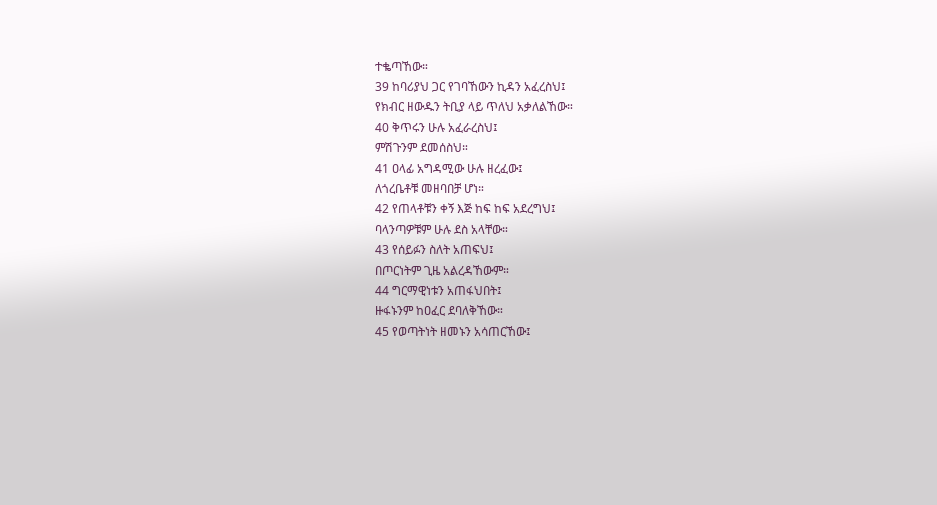ተቈጣኸው።
39 ከባሪያህ ጋር የገባኸውን ኪዳን አፈረስህ፤
የክብር ዘውዱን ትቢያ ላይ ጥለህ አቃለልኸው።
40 ቅጥሩን ሁሉ አፈራረስህ፤
ምሽጉንም ደመሰስህ።
41 ዐላፊ አግዳሚው ሁሉ ዘረፈው፤
ለጎረቤቶቹ መዘባበቻ ሆነ።
42 የጠላቶቹን ቀኝ እጅ ከፍ ከፍ አደረግህ፤
ባላንጣዎቹም ሁሉ ደስ አላቸው።
43 የሰይፉን ስለት አጠፍህ፤
በጦርነትም ጊዜ አልረዳኸውም።
44 ግርማዊነቱን አጠፋህበት፤
ዙፋኑንም ከዐፈር ደባለቅኸው።
45 የወጣትነት ዘመኑን አሳጠርኸው፤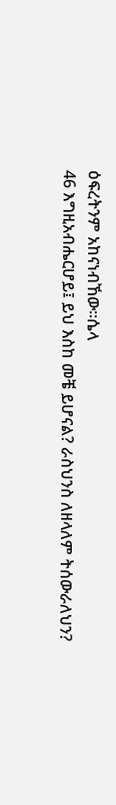ዕፍረትንም አከናነብኸው።ሴላ
46 እግዚአብሔርሆይ፤ ይህ እስከ መቼ ይሆናል? ራስህንስ ለዘላለም ትሰውራለህን?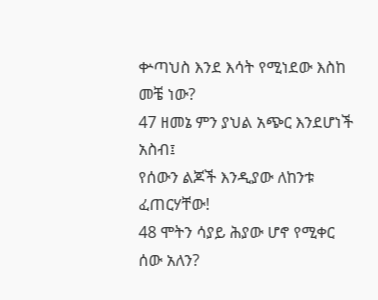ቍጣህስ እንደ እሳት የሚነደው እስከ መቼ ነው?
47 ዘመኔ ምን ያህል አጭር እንደሆነች አስብ፤
የሰውን ልጆች እንዲያው ለከንቱ ፈጠርሃቸው!
48 ሞትን ሳያይ ሕያው ሆኖ የሚቀር
ሰው አለን?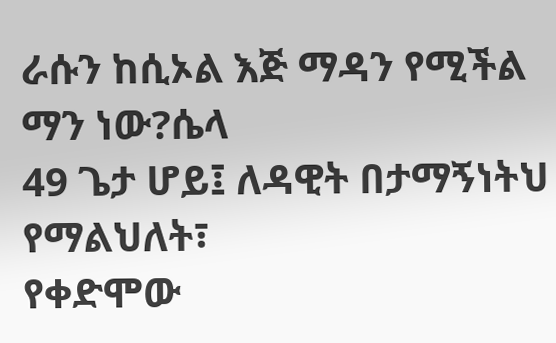ራሱን ከሲኦል እጅ ማዳን የሚችል ማን ነው?ሴላ
49 ጌታ ሆይ፤ ለዳዊት በታማኝነትህ የማልህለት፣
የቀድሞው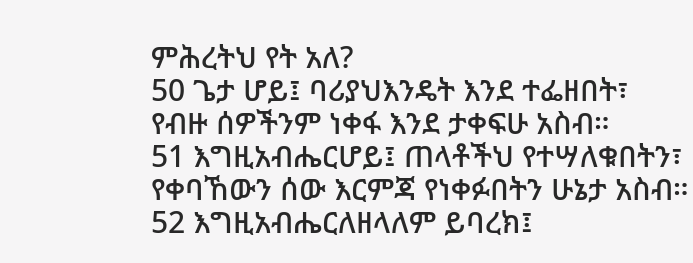ምሕረትህ የት አለ?
50 ጌታ ሆይ፤ ባሪያህእንዴት እንደ ተፌዘበት፣
የብዙ ሰዎችንም ነቀፋ እንደ ታቀፍሁ አስብ።
51 እግዚአብሔርሆይ፤ ጠላቶችህ የተሣለቁበትን፣
የቀባኸውን ሰው እርምጃ የነቀፉበትን ሁኔታ አስብ።
52 እግዚአብሔርለዘላለም ይባረክ፤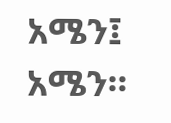አሜን፤ አሜን።